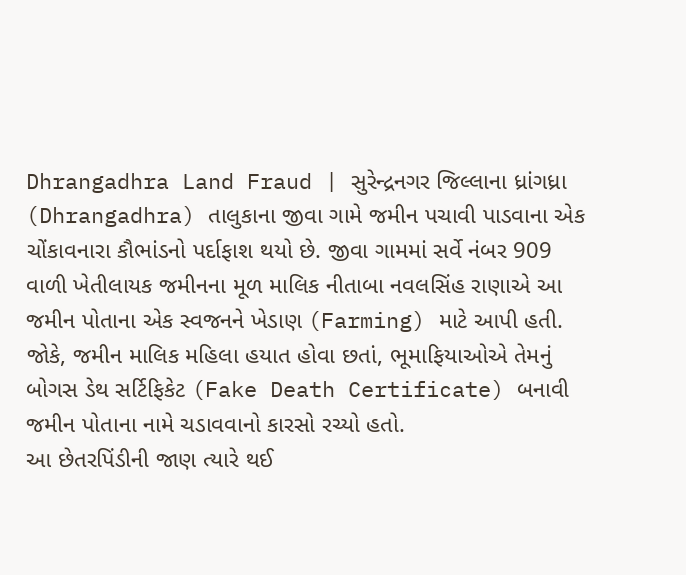Dhrangadhra Land Fraud | સુરેન્દ્રનગર જિલ્લાના ધ્રાંગધ્રા (Dhrangadhra) તાલુકાના જીવા ગામે જમીન પચાવી પાડવાના એક ચોંકાવનારા કૌભાંડનો પર્દાફાશ થયો છે. જીવા ગામમાં સર્વે નંબર 909 વાળી ખેતીલાયક જમીનના મૂળ માલિક નીતાબા નવલસિંહ રાણાએ આ જમીન પોતાના એક સ્વજનને ખેડાણ (Farming) માટે આપી હતી. જોકે, જમીન માલિક મહિલા હયાત હોવા છતાં, ભૂમાફિયાઓએ તેમનું બોગસ ડેથ સર્ટિફિકેટ (Fake Death Certificate) બનાવી જમીન પોતાના નામે ચડાવવાનો કારસો રચ્યો હતો.
આ છેતરપિંડીની જાણ ત્યારે થઈ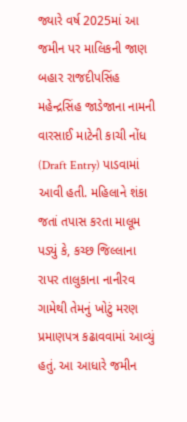જ્યારે વર્ષ 2025માં આ જમીન પર માલિકની જાણ બહાર રાજદીપસિંહ મહેન્દ્રસિંહ જાડેજાના નામની વારસાઈ માટેની કાચી નોંધ (Draft Entry) પાડવામાં આવી હતી. મહિલાને શંકા જતાં તપાસ કરતા માલૂમ પડ્યું કે, કચ્છ જિલ્લાના રાપર તાલુકાના નાનીરવ ગામેથી તેમનું ખોટું મરણ પ્રમાણપત્ર કઢાવવામાં આવ્યું હતું. આ આધારે જમીન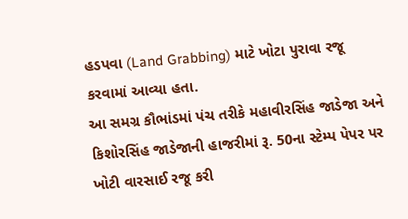હડપવા (Land Grabbing) માટે ખોટા પુરાવા રજૂ કરવામાં આવ્યા હતા.
આ સમગ્ર કૌભાંડમાં પંચ તરીકે મહાવીરસિંહ જાડેજા અને કિશોરસિંહ જાડેજાની હાજરીમાં રૂ. 50ના સ્ટેમ્પ પેપર પર ખોટી વારસાઈ રજૂ કરી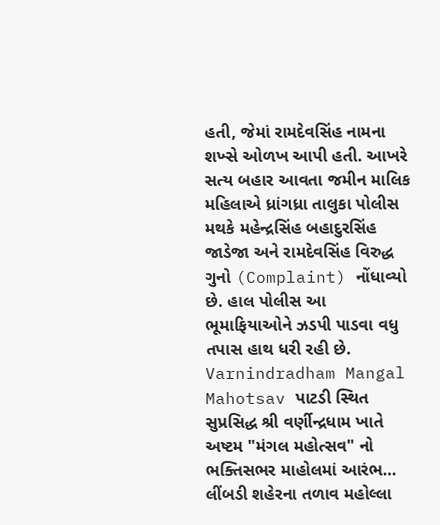હતી, જેમાં રામદેવસિંહ નામના શખ્સે ઓળખ આપી હતી. આખરે સત્ય બહાર આવતા જમીન માલિક મહિલાએ ધ્રાંગધ્રા તાલુકા પોલીસ મથકે મહેન્દ્રસિંહ બહાદુરસિંહ જાડેજા અને રામદેવસિંહ વિરુદ્ધ ગુનો (Complaint) નોંધાવ્યો છે. હાલ પોલીસ આ ભૂમાફિયાઓને ઝડપી પાડવા વધુ તપાસ હાથ ધરી રહી છે.
Varnindradham Mangal Mahotsav પાટડી સ્થિત સુપ્રસિદ્ધ શ્રી વર્ણીન્દ્રધામ ખાતે અષ્ટમ "મંગલ મહોત્સવ" નો ભક્તિસભર માહોલમાં આરંભ…
લીંબડી શહેરના તળાવ મહોલ્લા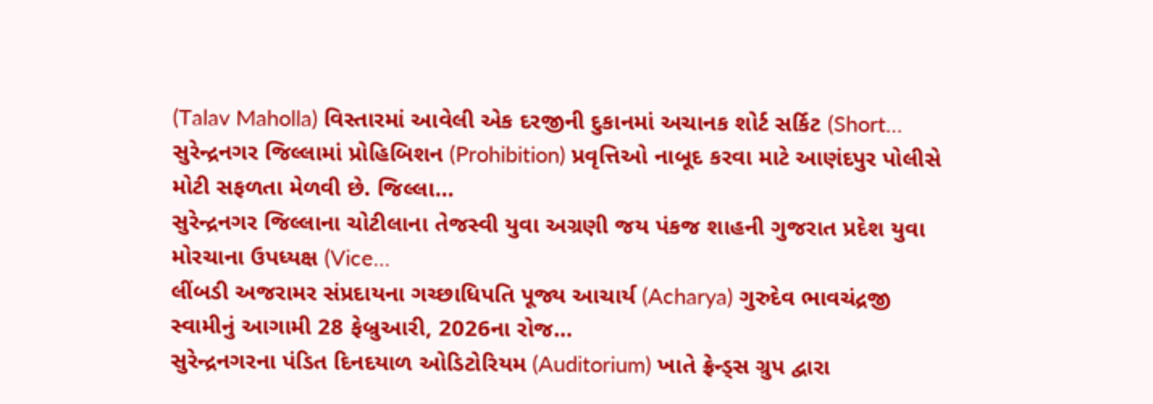(Talav Maholla) વિસ્તારમાં આવેલી એક દરજીની દુકાનમાં અચાનક શોર્ટ સર્કિટ (Short…
સુરેન્દ્રનગર જિલ્લામાં પ્રોહિબિશન (Prohibition) પ્રવૃત્તિઓ નાબૂદ કરવા માટે આણંદપુર પોલીસે મોટી સફળતા મેળવી છે. જિલ્લા…
સુરેન્દ્રનગર જિલ્લાના ચોટીલાના તેજસ્વી યુવા અગ્રણી જય પંકજ શાહની ગુજરાત પ્રદેશ યુવા મોરચાના ઉપધ્યક્ષ (Vice…
લીંબડી અજરામર સંપ્રદાયના ગચ્છાધિપતિ પૂજ્ય આચાર્ય (Acharya) ગુરુદેવ ભાવચંદ્રજી સ્વામીનું આગામી 28 ફેબ્રુઆરી, 2026ના રોજ…
સુરેન્દ્રનગરના પંડિત દિનદયાળ ઓડિટોરિયમ (Auditorium) ખાતે ફ્રેન્ડ્સ ગ્રુપ દ્વારા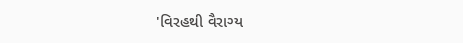'વિરહથી વૈરાગ્ય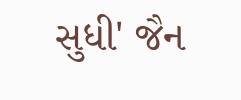સુધી' જૈન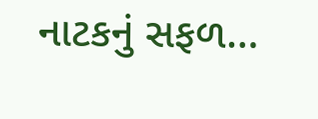નાટકનું સફળ…